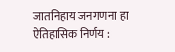जातनिहाय जनगणना हा ऐतिहासिक निर्णय :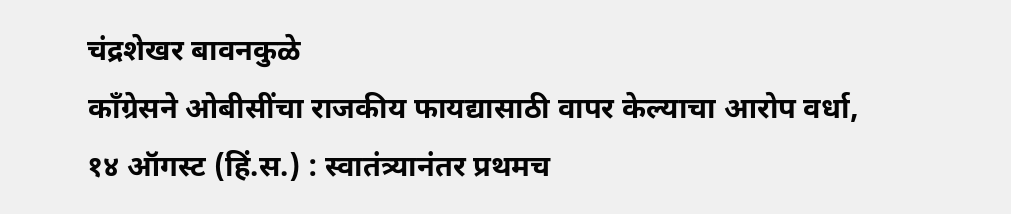चंद्रशेखर बावनकुळे
काँग्रेसने ओबीसींचा राजकीय फायद्यासाठी वापर केल्याचा आरोप वर्धा, १४ ऑगस्ट (हिं.स.) : स्वातंत्र्यानंतर प्रथमच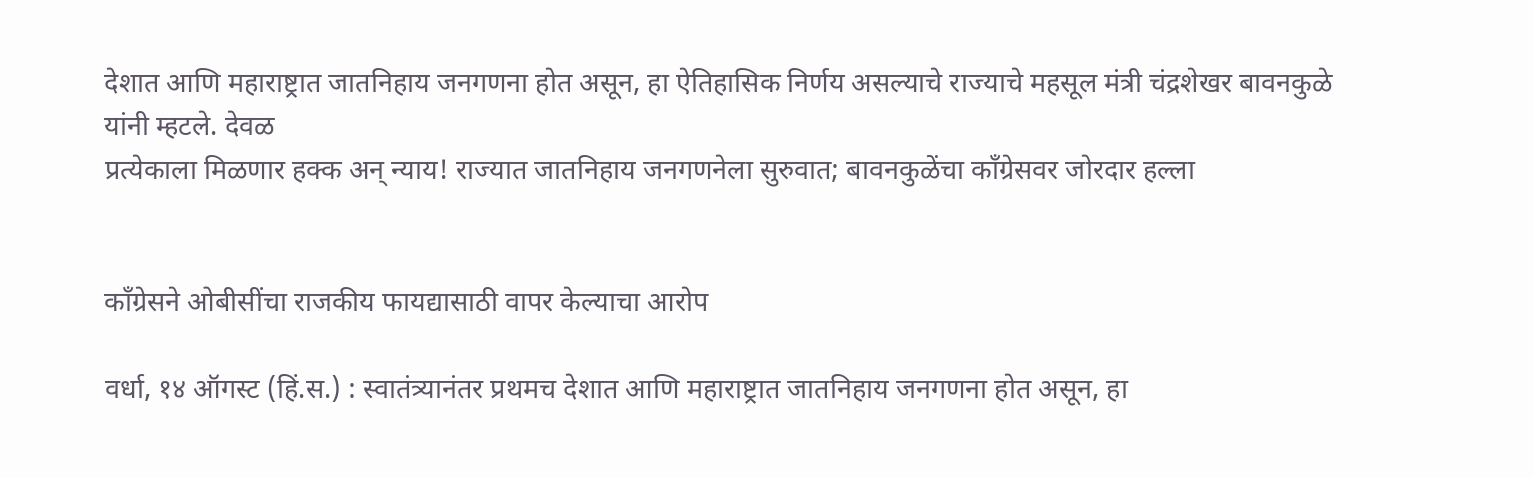देशात आणि महाराष्ट्रात जातनिहाय जनगणना होत असून, हा ऐतिहासिक निर्णय असल्याचे राज्याचे महसूल मंत्री चंद्रशेखर बावनकुळे यांनी म्हटले. देवळ
प्रत्येकाला मिळणार हक्क अन् न्याय! राज्यात जातनिहाय जनगणनेला सुरुवात; बावनकुळेंचा काँग्रेसवर जोरदार हल्ला


काँग्रेसने ओबीसींचा राजकीय फायद्यासाठी वापर केल्याचा आरोप

वर्धा, १४ ऑगस्ट (हिं.स.) : स्वातंत्र्यानंतर प्रथमच देशात आणि महाराष्ट्रात जातनिहाय जनगणना होत असून, हा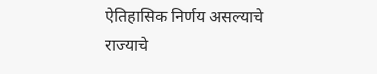ऐतिहासिक निर्णय असल्याचे राज्याचे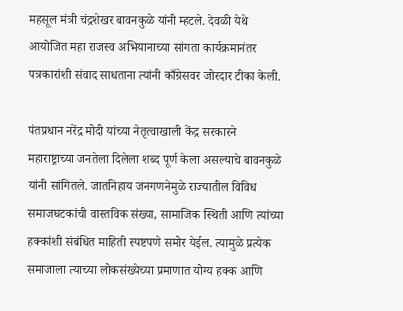महसूल मंत्री चंद्रशेखर बावनकुळे यांनी म्हटले. देवळी येथे आयोजित महा राजस्व अभियानाच्या सांगता कार्यक्रमानंतर पत्रकारांशी संवाद साधताना त्यांनी काँग्रेसवर जोरदार टीका केली.

पंतप्रधान नरेंद्र मोदी यांच्या नेतृत्वाखाली केंद्र सरकारने महाराष्ट्राच्या जनतेला दिलेला शब्द पूर्ण केला असल्याचे बावनकुळे यांनी सांगितले. जातनिहाय जनगणनेमुळे राज्यातील विविध समाजघटकांची वास्तविक संख्या, सामाजिक स्थिती आणि त्यांच्या हक्कांशी संबंधित माहिती स्पष्टपणे समोर येईल. त्यामुळे प्रत्येक समाजाला त्याच्या लोकसंख्येच्या प्रमाणात योग्य हक्क आणि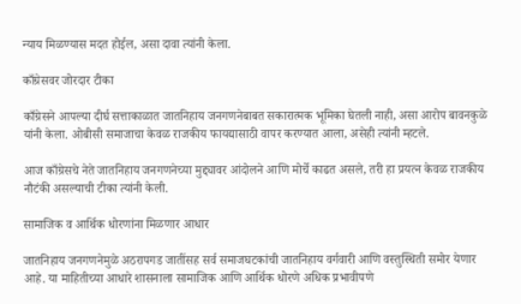न्याय मिळण्यास मदत होईल, असा दावा त्यांनी केला.

काँग्रेसवर जोरदार टीका

काँग्रेसने आपल्या दीर्घ सत्ताकाळात जातनिहाय जनगणनेबाबत सकारात्मक भूमिका घेतली नाही, असा आरोप बावनकुळे यांनी केला. ओबीसी समाजाचा केवळ राजकीय फायद्यासाठी वापर करण्यात आला, असेही त्यांनी म्हटले.

आज काँग्रेसचे नेते जातनिहाय जनगणनेच्या मुद्द्यावर आंदोलने आणि मोर्चे काढत असले, तरी हा प्रयत्न केवळ राजकीय नौटंकी असल्याची टीका त्यांनी केली.

सामाजिक व आर्थिक धोरणांना मिळणार आधार

जातनिहाय जनगणनेमुळे अठरापगड जातींसह सर्व समाजघटकांची जातनिहाय वर्गवारी आणि वस्तुस्थिती समोर येणार आहे. या माहितीच्या आधारे शासनाला सामाजिक आणि आर्थिक धोरणे अधिक प्रभावीपणे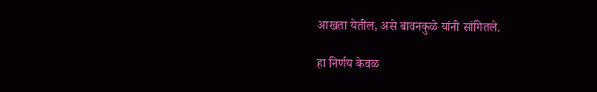आखता येतील, असे बावनकुळे यांनी सांगितले.

हा निर्णय केवळ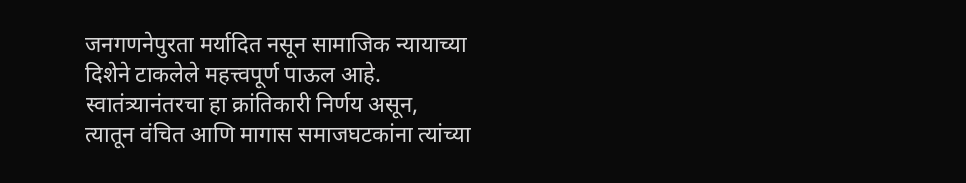जनगणनेपुरता मर्यादित नसून सामाजिक न्यायाच्या दिशेने टाकलेले महत्त्वपूर्ण पाऊल आहे. स्वातंत्र्यानंतरचा हा क्रांतिकारी निर्णय असून, त्यातून वंचित आणि मागास समाजघटकांना त्यांच्या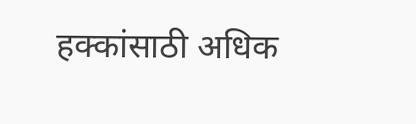हक्कांसाठी अधिक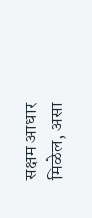सक्षम आधार मिळेल, असा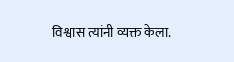विश्वास त्यांनी व्यक्त केला.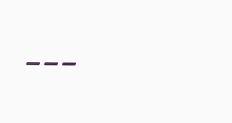---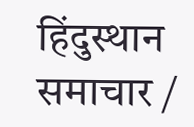हिंदुस्थान समाचार /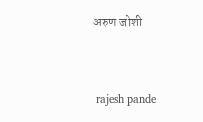अरुण जोशी


 rajesh pande